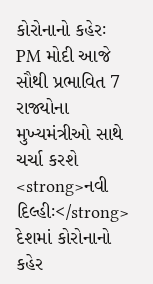કોરોનાનો કહેરઃ PM મોદી આજે સૌથી પ્રભાવિત 7 રાજ્યોના મુખ્યમંત્રીઓ સાથે ચર્ચા કરશે
<strong>નવી દિલ્હીઃ</strong> દેશમાં કોરોનાનો કહેર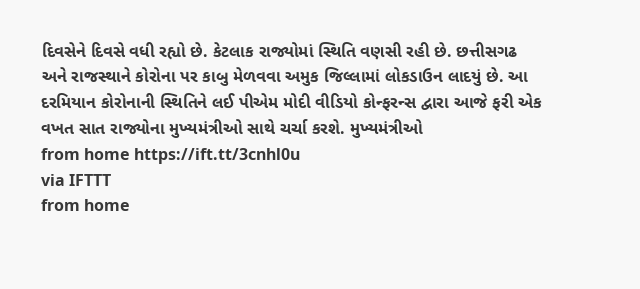દિવસેને દિવસે વધી રહ્યો છે. કેટલાક રાજ્યોમાં સ્થિતિ વણસી રહી છે. છત્તીસગઢ અને રાજસ્થાને કોરોના પર કાબુ મેળવવા અમુક જિલ્લામાં લોકડાઉન લાદયું છે. આ દરમિયાન કોરોનાની સ્થિતિને લઈ પીએમ મોદી વીડિયો કોન્ફરન્સ દ્વારા આજે ફરી એક વખત સાત રાજ્યોના મુખ્યમંત્રીઓ સાથે ચર્ચા કરશે. મુખ્યમંત્રીઓ
from home https://ift.tt/3cnhl0u
via IFTTT
from home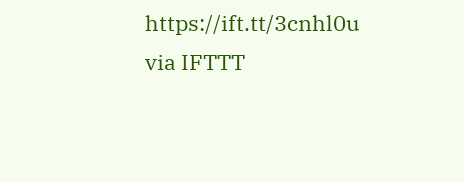https://ift.tt/3cnhl0u
via IFTTT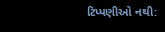ટિપ્પણીઓ નથી: